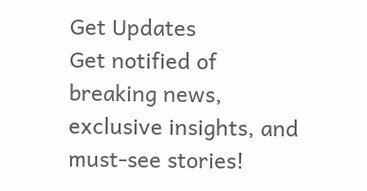Get Updates
Get notified of breaking news, exclusive insights, and must-see stories!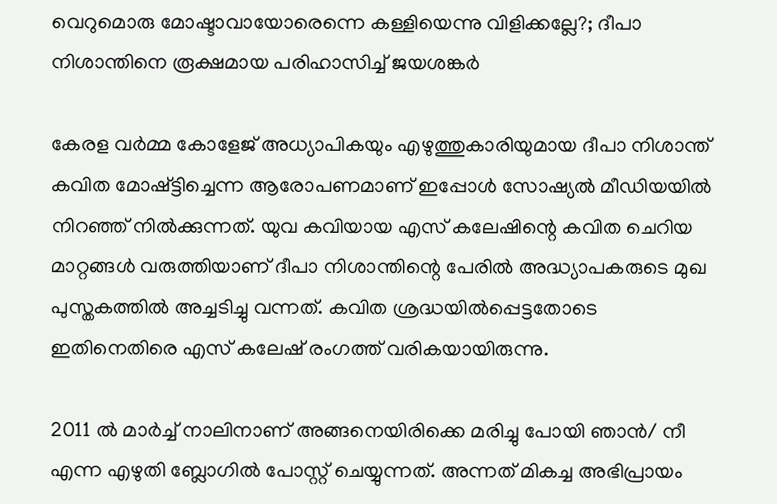വെറുമൊരു മോഷ്ടാവായോരെന്നെ കള്ളിയെന്നു വിളിക്കല്ലേ?; ദീപാ നിശാന്തിനെ രൂക്ഷമായ പരിഹാസിച്ച് ജയശങ്കര്‍

കേരള വര്‍മ്മ കോളേജ് അധ്യാപികയും എഴുത്തുകാരിയുമായ ദീപാ നിശാന്ത് കവിത മോഷ്ട്ടിച്ചെന്ന ആരോപണമാണ് ഇപ്പോള്‍ സോഷ്യല്‍ മീഡിയയില്‍ നിറഞ്ഞ് നില്‍ക്കുന്നത്. യുവ കവിയായ എസ് കലേഷിന്റെ കവിത ചെറിയ മാറ്റങ്ങള്‍ വരുത്തിയാണ് ദീപാ നിശാന്തിന്റെ പേരില്‍ അദ്ധ്യാപകരുടെ മുഖ പുസ്തകത്തില്‍ അച്ചടിച്ചു വന്നത്. കവിത ശ്രദ്ധയില്‍പ്പെട്ടതോടെ ഇതിനെതിരെ എസ് കലേഷ് രംഗത്ത് വരികയായിരുന്നു.

2011 ല്‍ മാര്‍ച്ച് നാലിനാണ് അങ്ങനെയിരിക്കെ മരിച്ചു പോയി ഞാന്‍/ നീ എന്ന എഴുതി ബ്ലോഗില്‍ പോസ്റ്റ് ചെയ്യുന്നത്. അന്നത് മികച്ച അഭിപ്രായം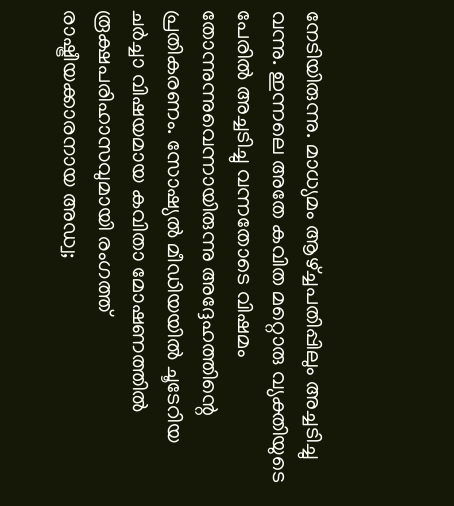നേടിയിരുന്നു. മാധ്യമം ആഴ്ച്ചപതിപ്പിലും അച്ചടിച്ചു വന്നു. ഇന്നലെ അതേ കവിത മറ്റൊരു വ്യക്തിയുടെ പേരില്‍ അച്ചടിച്ചു വന്നതോടെ വിഷമം തോന്നുന്നുവെന്നായിരുന്നു അദ്ദേഹത്തിന്റെ പ്രതികരണം. സോഷ്യല്‍ മീഡിയയില്‍ ചൂടേറിയ ചര്‍ച്ചാ വിഷയമായ കവിതാ മോഷണത്തില്‍ രൂക്ഷപരിഹാസവുമായി രംഗത്ത് രാഷ്ട്രീയക്കാരനായ അഡ്വ;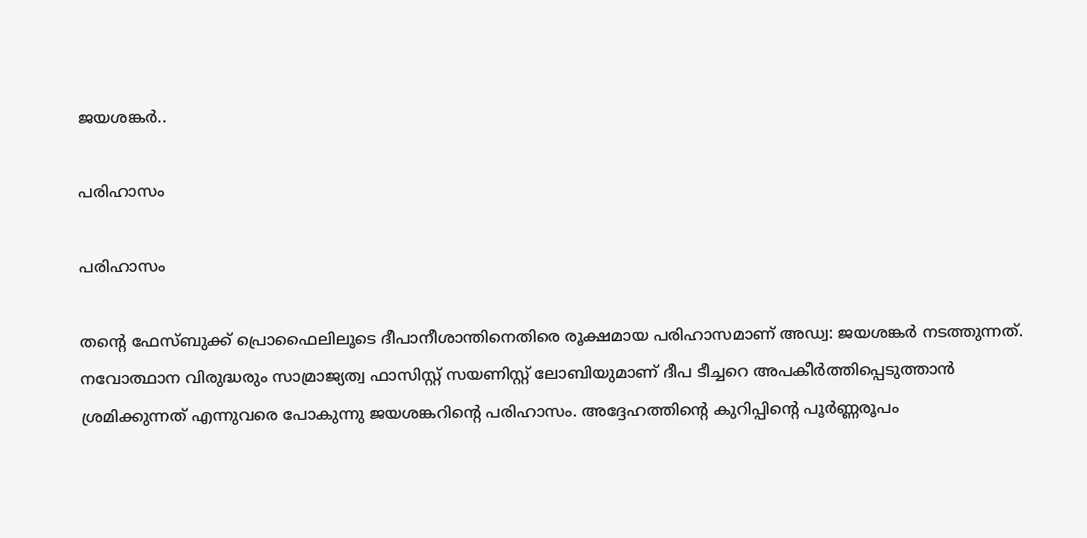ജയശങ്കര്‍..

പരിഹാസം

പരിഹാസം

തന്റെ ഫേസ്ബുക്ക് പ്രൊഫൈലിലൂടെ ദീപാനീശാന്തിനെതിരെ രൂക്ഷമായ പരിഹാസമാണ് അഡ്വ: ജയശങ്കര്‍ നടത്തുന്നത്. നവോത്ഥാന വിരുദ്ധരും സാമ്രാജ്യത്വ ഫാസിസ്റ്റ് സയണിസ്റ്റ് ലോബിയുമാണ് ദീപ ടീച്ചറെ അപകീര്‍ത്തിപ്പെടുത്താന്‍ ശ്രമിക്കുന്നത് എന്നുവരെ പോകുന്നു ജയശങ്കറിന്റെ പരിഹാസം. അദ്ദേഹത്തിന്റെ കുറിപ്പിന്റെ പൂര്‍ണ്ണരൂപം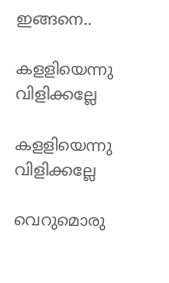ഇങ്ങനെ..

കളളിയെന്നു വിളിക്കല്ലേ

കളളിയെന്നു വിളിക്കല്ലേ

വെറുമൊരു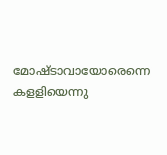മോഷ്ടാവായോരെന്നെ കളളിയെന്നു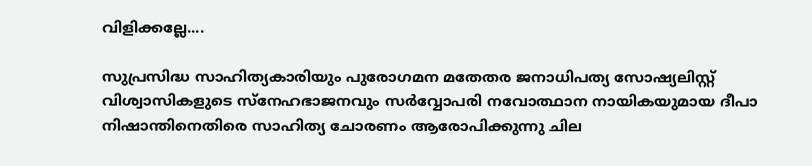വിളിക്കല്ലേ....

സുപ്രസിദ്ധ സാഹിത്യകാരിയും പുരോഗമന മതേതര ജനാധിപത്യ സോഷ്യലിസ്റ്റ് വിശ്വാസികളുടെ സ്‌നേഹഭാജനവും സര്‍വ്വോപരി നവോത്ഥാന നായികയുമായ ദീപാ നിഷാന്തിനെതിരെ സാഹിത്യ ചോരണം ആരോപിക്കുന്നു ചില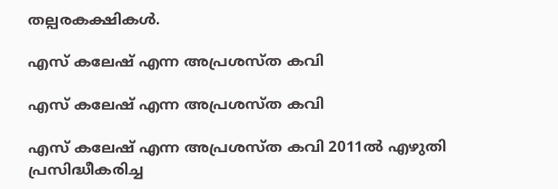തല്പരകക്ഷികള്‍.

എസ് കലേഷ് എന്ന അപ്രശസ്ത കവി

എസ് കലേഷ് എന്ന അപ്രശസ്ത കവി

എസ് കലേഷ് എന്ന അപ്രശസ്ത കവി 2011ല്‍ എഴുതി പ്രസിദ്ധീകരിച്ച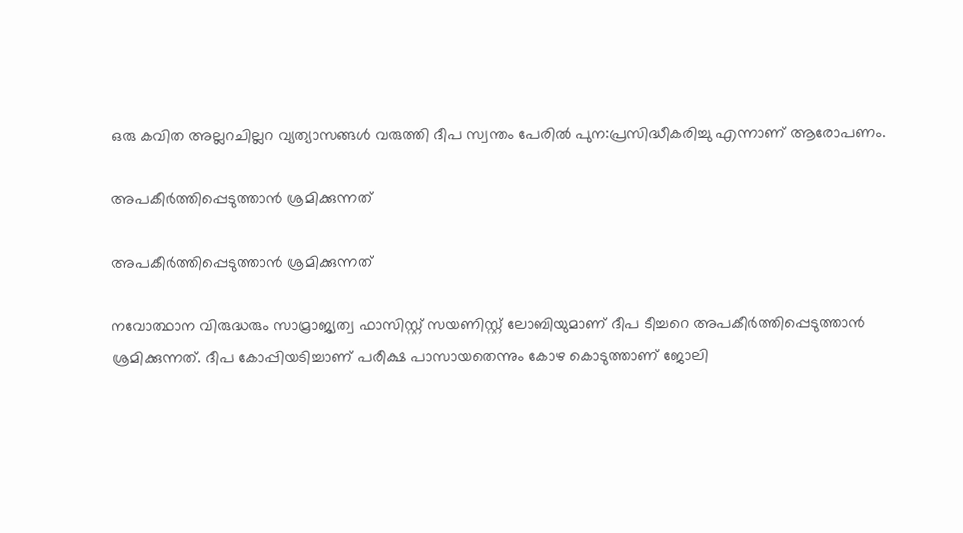ഒരു കവിത അല്ലറചില്ലറ വ്യത്യാസങ്ങള്‍ വരുത്തി ദീപ സ്വന്തം പേരില്‍ പുന:പ്രസിദ്ധീകരിച്ചു എന്നാണ് ആരോപണം.

അപകീര്‍ത്തിപ്പെടുത്താന്‍ ശ്രമിക്കുന്നത്

അപകീര്‍ത്തിപ്പെടുത്താന്‍ ശ്രമിക്കുന്നത്

നവോത്ഥാന വിരുദ്ധരും സാമ്രാജ്യത്വ ഫാസിസ്റ്റ് സയണിസ്റ്റ് ലോബിയുമാണ് ദീപ ടീച്ചറെ അപകീര്‍ത്തിപ്പെടുത്താന്‍ ശ്രമിക്കുന്നത്. ദീപ കോപ്പിയടിച്ചാണ് പരീക്ഷ പാസായതെന്നും കോഴ കൊടുത്താണ് ജോലി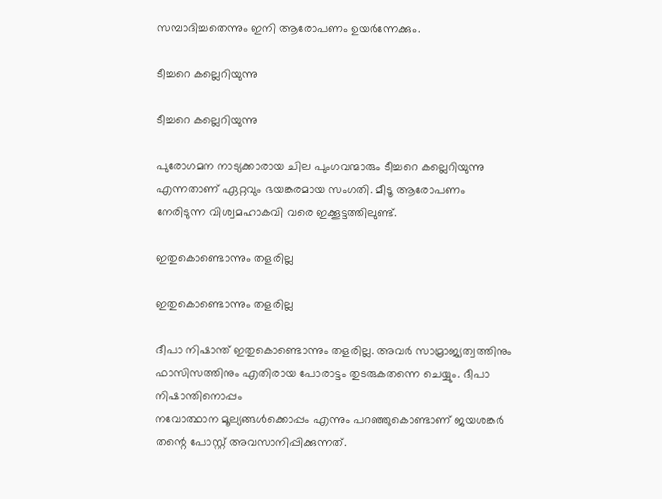സമ്പാദിച്ചതെന്നും ഇനി ആരോപണം ഉയര്‍ന്നേക്കും.

ടീച്ചറെ കല്ലെറിയുന്നു

ടീച്ചറെ കല്ലെറിയുന്നു

പുരോഗമന നാട്യക്കാരായ ചില പുംഗവന്മാരും ടീച്ചറെ കല്ലെറിയുന്നു എന്നതാണ് ഏറ്റവും ഭയങ്കരമായ സംഗതി. മീടൂ ആരോപണം നേരിടുന്ന വിശ്വമഹാകവി വരെ ഇക്കൂട്ടത്തിലുണ്ട്.

ഇതുകൊണ്ടൊന്നും തളരില്ല

ഇതുകൊണ്ടൊന്നും തളരില്ല

ദീപാ നിഷാന്ത് ഇതുകൊണ്ടൊന്നും തളരില്ല. അവര്‍ സാമ്രാജ്യത്വത്തിനും ഫാസിസത്തിനും എതിരായ പോരാട്ടം തുടരുകതന്നെ ചെയ്യും. ദീപാ നിഷാന്തിനൊപ്പം
നവോത്ഥാന മൂല്യങ്ങള്‍ക്കൊപ്പം എന്നും പറഞ്ഞുകൊണ്ടാണ് ജയശങ്കര്‍ തന്റെ പോസ്റ്റ് അവസാനിപ്പിക്കുന്നത്.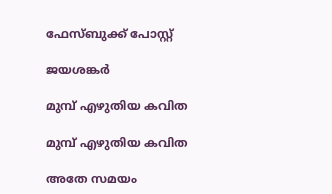ഫേസ്ബുക്ക് പോസ്റ്റ്

ജയശങ്കര്‍

മുമ്പ് എഴുതിയ കവിത

മുമ്പ് എഴുതിയ കവിത

അതേ സമയം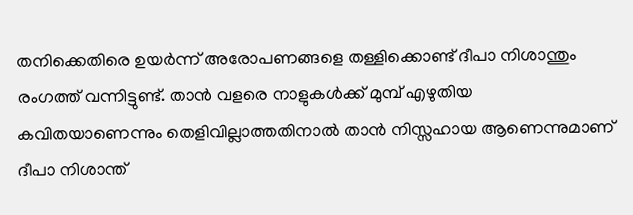തനിക്കെതിരെ ഉയര്‍ന്ന് അരോപണങ്ങളെ തള്ളിക്കൊണ്ട് ദീപാ നിശാന്തും രംഗത്ത് വന്നിട്ടുണ്ട്. താന്‍ വളരെ നാളുകള്‍ക്ക് മുമ്പ് എഴുതിയ കവിതയാണെന്നും തെളിവില്ലാത്തതിനാല്‍ താന്‍ നിസ്സഹായ ആണെന്നുമാണ് ദീപാ നിശാന്ത്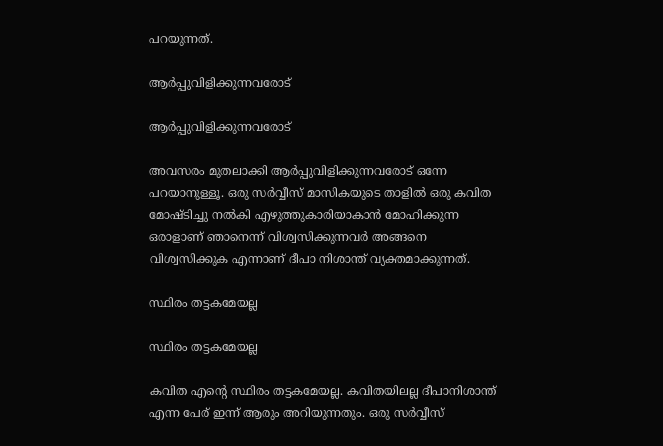പറയുന്നത്.

ആര്‍പ്പുവിളിക്കുന്നവരോട്

ആര്‍പ്പുവിളിക്കുന്നവരോട്

അവസരം മുതലാക്കി ആര്‍പ്പുവിളിക്കുന്നവരോട് ഒന്നേ പറയാനുള്ളൂ. ഒരു സര്‍വ്വീസ് മാസികയുടെ താളില്‍ ഒരു കവിത മോഷ്ടിച്ചു നല്‍കി എഴുത്തുകാരിയാകാന്‍ മോഹിക്കുന്ന ഒരാളാണ് ഞാനെന്ന് വിശ്വസിക്കുന്നവര്‍ അങ്ങനെ വിശ്വസിക്കുക എന്നാണ് ദീപാ നിശാന്ത് വ്യക്തമാക്കുന്നത്.

സ്ഥിരം തട്ടകമേയല്ല

സ്ഥിരം തട്ടകമേയല്ല

കവിത എന്റെ സ്ഥിരം തട്ടകമേയല്ല. കവിതയിലല്ല ദീപാനിശാന്ത് എന്ന പേര് ഇന്ന് ആരും അറിയുന്നതും. ഒരു സര്‍വ്വീസ്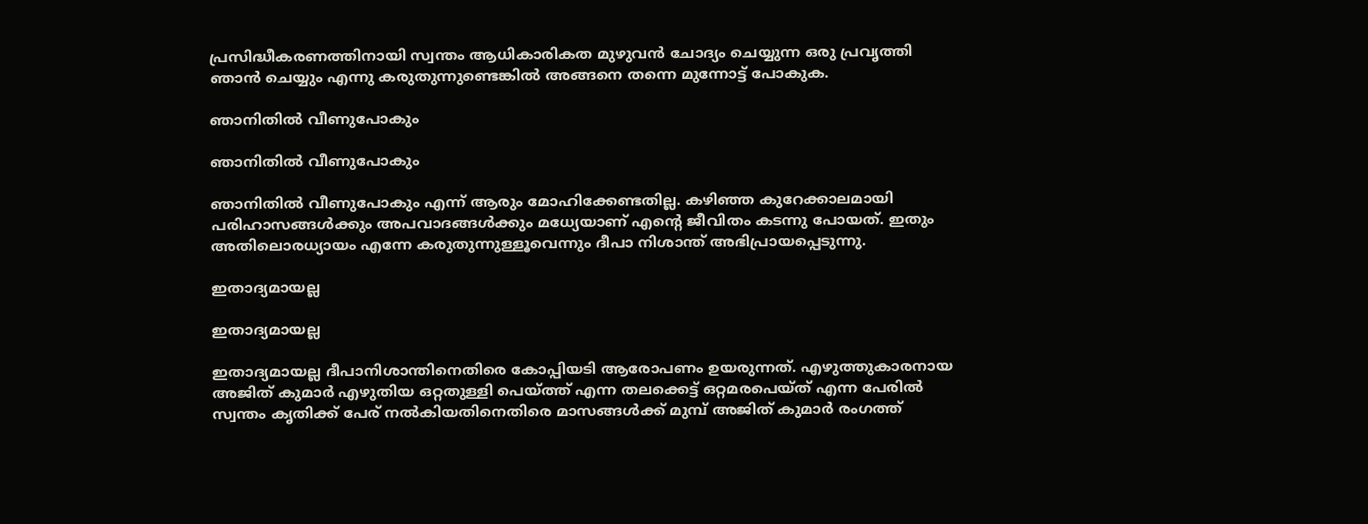പ്രസിദ്ധീകരണത്തിനായി സ്വന്തം ആധികാരികത മുഴുവന്‍ ചോദ്യം ചെയ്യുന്ന ഒരു പ്രവൃത്തി ഞാന്‍ ചെയ്യും എന്നു കരുതുന്നുണ്ടെങ്കില്‍ അങ്ങനെ തന്നെ മുന്നോട്ട് പോകുക.

ഞാനിതില്‍ വീണുപോകും

ഞാനിതില്‍ വീണുപോകും

ഞാനിതില്‍ വീണുപോകും എന്ന് ആരും മോഹിക്കേണ്ടതില്ല. കഴിഞ്ഞ കുറേക്കാലമായി പരിഹാസങ്ങള്‍ക്കും അപവാദങ്ങള്‍ക്കും മധ്യേയാണ് എന്റെ ജീവിതം കടന്നു പോയത്. ഇതും അതിലൊരധ്യായം എന്നേ കരുതുന്നുള്ളൂവെന്നും ദീപാ നിശാന്ത് അഭിപ്രായപ്പെടുന്നു.

ഇതാദ്യമായല്ല

ഇതാദ്യമായല്ല

ഇതാദ്യമായല്ല ദീപാനിശാന്തിനെതിരെ കോപ്പിയടി ആരോപണം ഉയരുന്നത്. എഴുത്തുകാരനായ അജിത് കുമാര്‍ എഴുതിയ ഒറ്റതുള്ളി പെയ്ത്ത് എന്ന തലക്കെട്ട് ഒറ്റമരപെയ്ത് എന്ന പേരില്‍ സ്വന്തം കൃതിക്ക് പേര് നല്‍കിയതിനെതിരെ മാസങ്ങള്‍ക്ക് മുമ്പ് അജിത് കുമാര്‍ രംഗത്ത്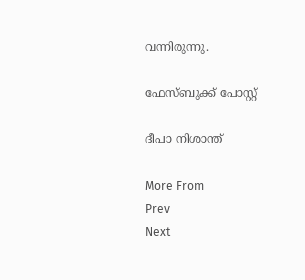വന്നിരുന്നു.

ഫേസ്ബുക്ക് പോസ്റ്റ്

ദീപാ നിശാന്ത്

More From
Prev
Next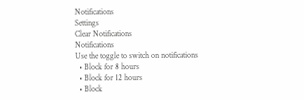Notifications
Settings
Clear Notifications
Notifications
Use the toggle to switch on notifications
  • Block for 8 hours
  • Block for 12 hours
  • Block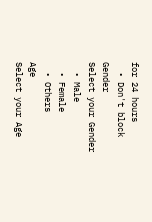for 24 hours
  • Don't block
Gender
Select your Gender
  • Male
  • Female
  • Others
Age
Select your Age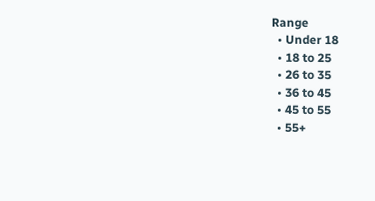Range
  • Under 18
  • 18 to 25
  • 26 to 35
  • 36 to 45
  • 45 to 55
  • 55+